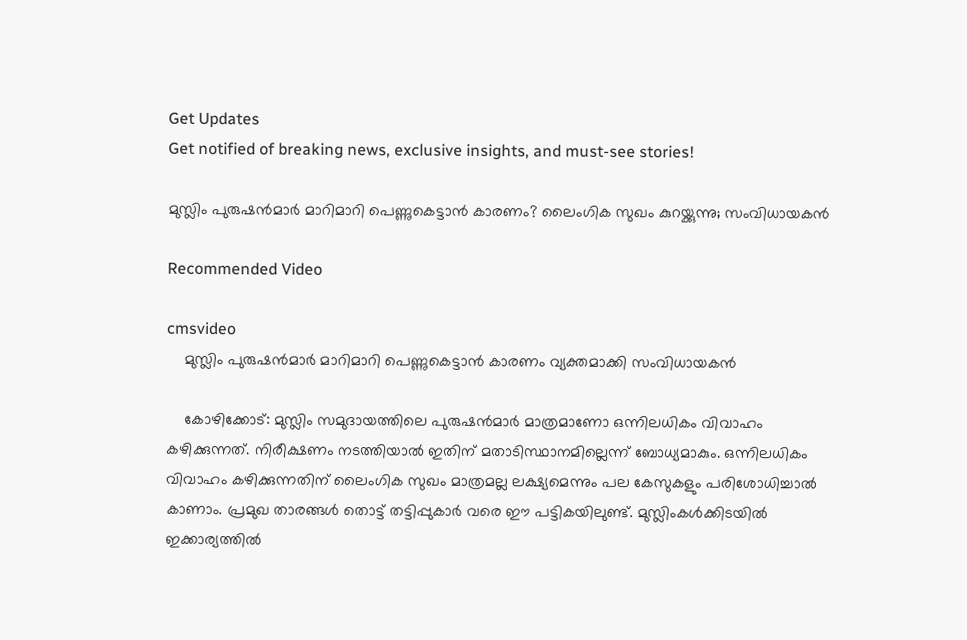Get Updates
Get notified of breaking news, exclusive insights, and must-see stories!

മുസ്ലിം പുരുഷന്‍മാര്‍ മാറിമാറി പെണ്ണുകെട്ടാന്‍ കാരണം? ലൈംഗിക സുഖം കുറയ്ക്കുന്നു; സംവിധായകന്‍

Recommended Video

cmsvideo
    മുസ്ലിം പുരുഷന്‍മാര്‍ മാറിമാറി പെണ്ണുകെട്ടാന്‍ കാരണം വ്യക്തമാക്കി സംവിധായകൻ

    കോഴിക്കോട്: മുസ്ലിം സമുദായത്തിലെ പുരുഷന്‍മാര്‍ മാത്രമാണോ ഒന്നിലധികം വിവാഹം കഴിക്കുന്നത്. നിരീക്ഷണം നടത്തിയാല്‍ ഇതിന് മതാടിസ്ഥാനമില്ലെന്ന് ബോധ്യമാകും. ഒന്നിലധികം വിവാഹം കഴിക്കുന്നതിന് ലൈംഗിക സുഖം മാത്രമല്ല ലക്ഷ്യമെന്നും പല കേസുകളും പരിശോധിച്ചാല്‍ കാണാം. പ്രമുഖ താരങ്ങള്‍ തൊട്ട് തട്ടിപ്പുകാര്‍ വരെ ഈ പട്ടികയിലുണ്ട്. മുസ്ലിംകള്‍ക്കിടയില്‍ ഇക്കാര്യത്തില്‍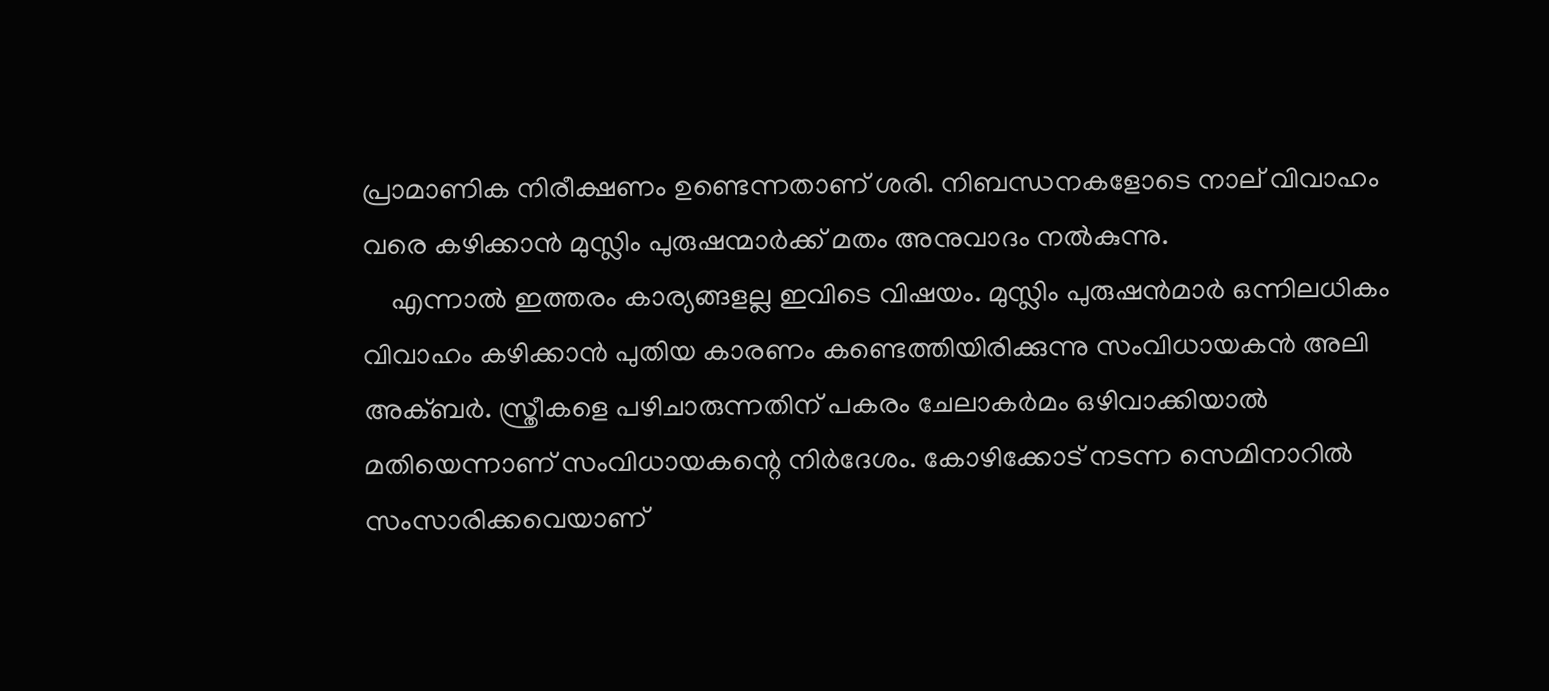പ്രാമാണിക നിരീക്ഷണം ഉണ്ടെന്നതാണ് ശരി. നിബന്ധനകളോടെ നാല് വിവാഹം വരെ കഴിക്കാന്‍ മുസ്ലിം പുരുഷന്മാര്‍ക്ക് മതം അനുവാദം നല്‍കുന്നു.
    എന്നാല്‍ ഇത്തരം കാര്യങ്ങളല്ല ഇവിടെ വിഷയം. മുസ്ലിം പുരുഷന്‍മാര്‍ ഒന്നിലധികം വിവാഹം കഴിക്കാന്‍ പുതിയ കാരണം കണ്ടെത്തിയിരിക്കുന്നു സംവിധായകന്‍ അലി അക്ബര്‍. സ്ത്രീകളെ പഴിചാരുന്നതിന് പകരം ചേലാകര്‍മം ഒഴിവാക്കിയാല്‍ മതിയെന്നാണ് സംവിധായകന്റെ നിര്‍ദേശം. കോഴിക്കോട് നടന്ന സെമിനാറില്‍ സംസാരിക്കവെയാണ്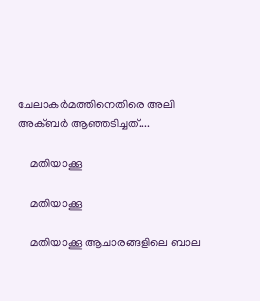ചേലാകര്‍മത്തിനെതിരെ അലി അക്ബര്‍ ആഞ്ഞടിച്ചത്....

    മതിയാക്കൂ

    മതിയാക്കൂ

    മതിയാക്കൂ ആചാരങ്ങളിലെ ബാല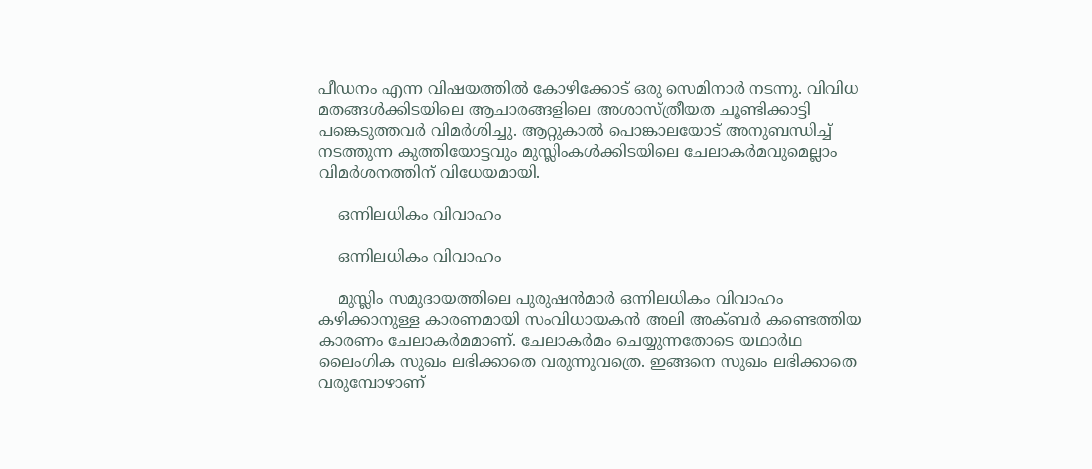പീഡനം എന്ന വിഷയത്തില്‍ കോഴിക്കോട് ഒരു സെമിനാര്‍ നടന്നു. വിവിധ മതങ്ങള്‍ക്കിടയിലെ ആചാരങ്ങളിലെ അശാസ്ത്രീയത ചൂണ്ടിക്കാട്ടി പങ്കെടുത്തവര്‍ വിമര്‍ശിച്ചു. ആറ്റുകാല്‍ പൊങ്കാലയോട് അനുബന്ധിച്ച് നടത്തുന്ന കുത്തിയോട്ടവും മുസ്ലിംകള്‍ക്കിടയിലെ ചേലാകര്‍മവുമെല്ലാം വിമര്‍ശനത്തിന് വിധേയമായി.

    ഒന്നിലധികം വിവാഹം

    ഒന്നിലധികം വിവാഹം

    മുസ്ലിം സമുദായത്തിലെ പുരുഷന്‍മാര്‍ ഒന്നിലധികം വിവാഹം കഴിക്കാനുള്ള കാരണമായി സംവിധായകന്‍ അലി അക്ബര്‍ കണ്ടെത്തിയ കാരണം ചേലാകര്‍മമാണ്. ചേലാകര്‍മം ചെയ്യുന്നതോടെ യഥാര്‍ഥ ലൈംഗിക സുഖം ലഭിക്കാതെ വരുന്നുവത്രെ. ഇങ്ങനെ സുഖം ലഭിക്കാതെ വരുമ്പോഴാണ്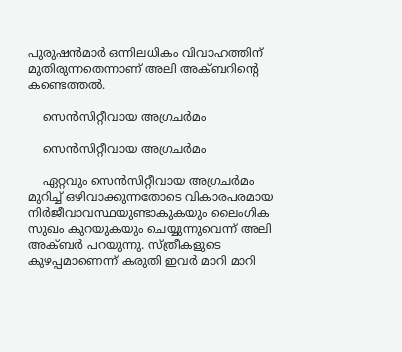പുരുഷന്‍മാര്‍ ഒന്നിലധികം വിവാഹത്തിന് മുതിരുന്നതെന്നാണ് അലി അക്ബറിന്റെ കണ്ടെത്തല്‍.

    സെന്‍സിറ്റീവായ അഗ്രചര്‍മം

    സെന്‍സിറ്റീവായ അഗ്രചര്‍മം

    ഏറ്റവും സെന്‍സിറ്റീവായ അഗ്രചര്‍മം മുറിച്ച് ഒഴിവാക്കുന്നതോടെ വികാരപരമായ നിര്‍ജീവാവസ്ഥയുണ്ടാകുകയും ലൈംഗിക സുഖം കുറയുകയും ചെയ്യുന്നുവെന്ന് അലി അക്ബര്‍ പറയുന്നു. സ്ത്രീകളുടെ കുഴപ്പമാണെന്ന് കരുതി ഇവര്‍ മാറി മാറി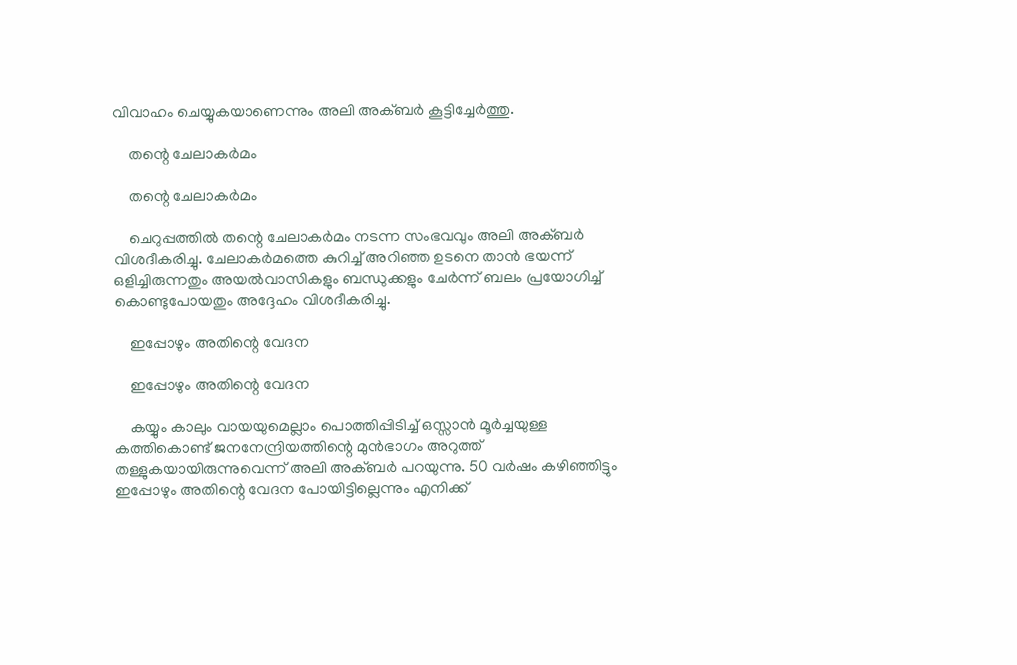വിവാഹം ചെയ്യുകയാണെന്നും അലി അക്ബര്‍ കൂട്ടിച്ചേര്‍ത്തു.

    തന്റെ ചേലാകര്‍മം

    തന്റെ ചേലാകര്‍മം

    ചെറുപ്പത്തില്‍ തന്റെ ചേലാകര്‍മം നടന്ന സംഭവവും അലി അക്ബര്‍ വിശദീകരിച്ചു. ചേലാകര്‍മത്തെ കുറിച്ച് അറിഞ്ഞ ഉടനെ താന്‍ ഭയന്ന് ഒളിച്ചിരുന്നതും അയല്‍വാസികളും ബന്ധുക്കളും ചേര്‍ന്ന് ബലം പ്രയോഗിച്ച് കൊണ്ടുപോയതും അദ്ദേഹം വിശദീകരിച്ചു.

    ഇപ്പോഴും അതിന്റെ വേദന

    ഇപ്പോഴും അതിന്റെ വേദന

    കയ്യും കാലും വായയുമെല്ലാം പൊത്തിപ്പിടിച്ച് ഒസ്സാന്‍ മൂര്‍ച്ചയുള്ള കത്തികൊണ്ട് ജനനേന്ദ്രിയത്തിന്റെ മുന്‍ഭാഗം അറുത്ത് തള്ളുകയായിരുന്നുവെന്ന് അലി അക്ബര്‍ പറയുന്നു. 50 വര്‍ഷം കഴിഞ്ഞിട്ടും ഇപ്പോഴും അതിന്റെ വേദന പോയിട്ടില്ലെന്നും എനിക്ക്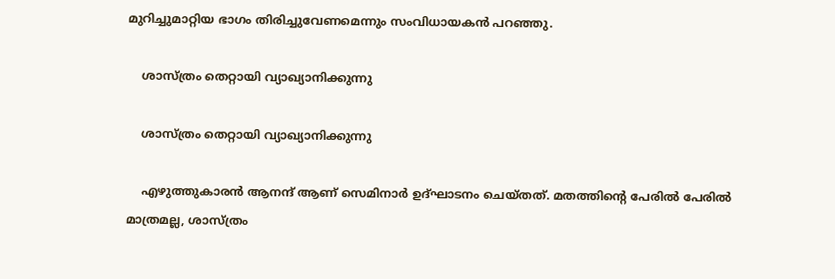മുറിച്ചുമാറ്റിയ ഭാഗം തിരിച്ചുവേണമെന്നും സംവിധായകന്‍ പറഞ്ഞു.

    ശാസ്ത്രം തെറ്റായി വ്യാഖ്യാനിക്കുന്നു

    ശാസ്ത്രം തെറ്റായി വ്യാഖ്യാനിക്കുന്നു

    എഴുത്തുകാരന്‍ ആനന്ദ് ആണ് സെമിനാര്‍ ഉദ്ഘാടനം ചെയ്തത്. മതത്തിന്റെ പേരില്‍ പേരില്‍ മാത്രമല്ല, ശാസ്ത്രം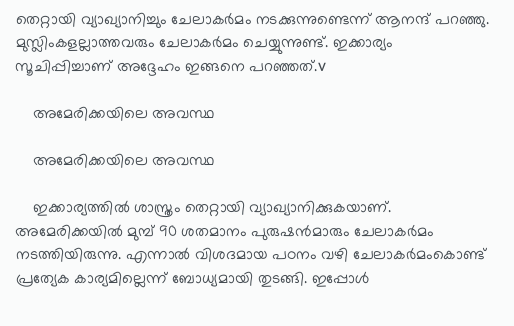തെറ്റായി വ്യാഖ്യാനിച്ചും ചേലാകര്‍മം നടക്കുന്നുണ്ടെന്ന് ആനന്ദ് പറഞ്ഞു. മുസ്ലിംകളല്ലാത്തവരും ചേലാകര്‍മം ചെയ്യുന്നുണ്ട്. ഇക്കാര്യം സൂചിപ്പിച്ചാണ് അദ്ദേഹം ഇങ്ങനെ പറഞ്ഞത്.v

    അമേരിക്കയിലെ അവസ്ഥ

    അമേരിക്കയിലെ അവസ്ഥ

    ഇക്കാര്യത്തില്‍ ശാസ്ത്രം തെറ്റായി വ്യാഖ്യാനിക്കുകയാണ്. അമേരിക്കയില്‍ മുമ്പ് 90 ശതമാനം പുരുഷന്‍മാരും ചേലാകര്‍മം നടത്തിയിരുന്നു. എന്നാല്‍ വിശദമായ പഠനം വഴി ചേലാകര്‍മംകൊണ്ട് പ്രത്യേക കാര്യമില്ലെന്ന് ബോധ്യമായി തുടങ്ങി. ഇപ്പോള്‍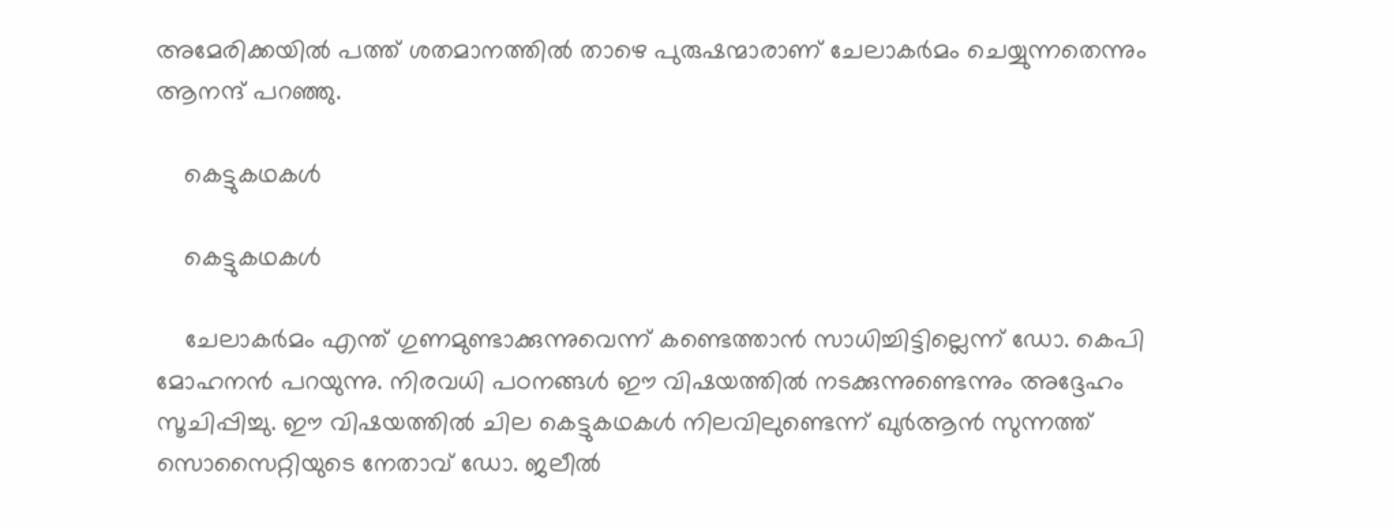അമേരിക്കയില്‍ പത്ത് ശതമാനത്തില്‍ താഴെ പുരുഷന്മാരാണ് ചേലാകര്‍മം ചെയ്യുന്നതെന്നും ആനന്ദ് പറഞ്ഞു.

    കെട്ടുകഥകള്‍

    കെട്ടുകഥകള്‍

    ചേലാകര്‍മം എന്ത് ഗുണമുണ്ടാക്കുന്നുവെന്ന് കണ്ടെത്താന്‍ സാധിച്ചിട്ടില്ലെന്ന് ഡോ. കെപി മോഹനന്‍ പറയുന്നു. നിരവധി പഠനങ്ങള്‍ ഈ വിഷയത്തില്‍ നടക്കുന്നുണ്ടെന്നും അദ്ദേഹം സൂചിപ്പിച്ചു. ഈ വിഷയത്തില്‍ ചില കെട്ടുകഥകള്‍ നിലവിലുണ്ടെന്ന് ഖുര്‍ആന്‍ സുന്നത്ത് സൊസൈറ്റിയുടെ നേതാവ് ഡോ. ജലീല്‍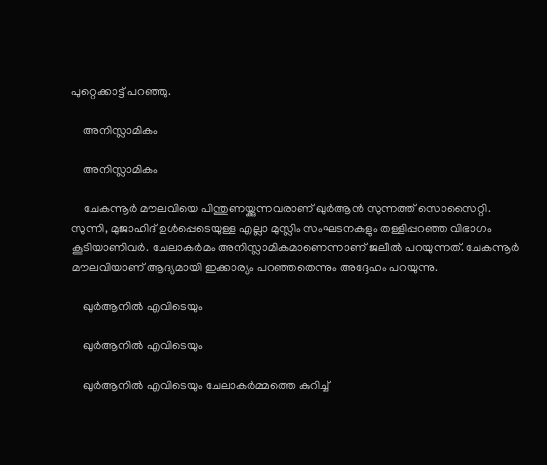പുറ്റെക്കാട്ട് പറഞ്ഞു.

    അനിസ്ലാമികം

    അനിസ്ലാമികം

    ചേകന്നൂര്‍ മൗലവിയെ പിന്തുണയ്ക്കുന്നവരാണ് ഖുര്‍ആന്‍ സുന്നത്ത് സൊസൈറ്റി. സുന്നി, മുജാഹിദ് ഉള്‍പ്പെടെയുള്ള എല്ലാ മുസ്ലിം സംഘടനകളും തള്ളിപ്പറഞ്ഞ വിഭാഗം കൂടിയാണിവര്‍. ചേലാകര്‍മം അനിസ്ലാമികമാണെന്നാണ് ജലീല്‍ പറയുന്നത്. ചേകന്നൂര്‍ മൗലവിയാണ് ആദ്യമായി ഇക്കാര്യം പറഞ്ഞതെന്നും അദ്ദേഹം പറയുന്നു.

    ഖുര്‍ആനില്‍ എവിടെയും

    ഖുര്‍ആനില്‍ എവിടെയും

    ഖുര്‍ആനില്‍ എവിടെയും ചേലാകര്‍മ്മത്തെ കുറിച്ച്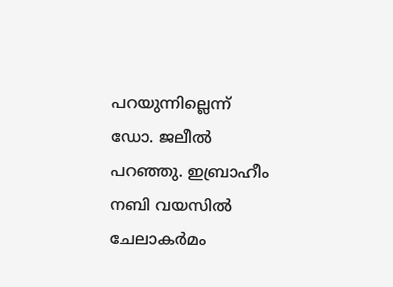പറയുന്നില്ലെന്ന് ഡോ. ജലീല്‍ പറഞ്ഞു. ഇബ്രാഹീം നബി വയസില്‍ ചേലാകര്‍മം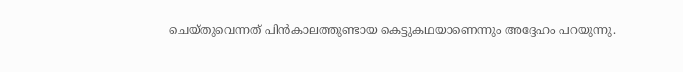ചെയ്തുവെന്നത് പിന്‍കാലത്തുണ്ടായ കെട്ടുകഥയാണെന്നും അദ്ദേഹം പറയുന്നു.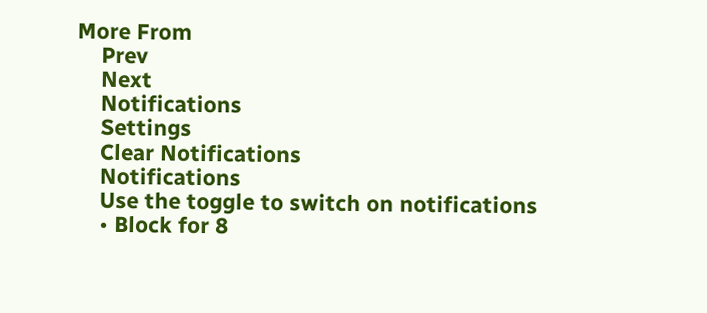More From
    Prev
    Next
    Notifications
    Settings
    Clear Notifications
    Notifications
    Use the toggle to switch on notifications
    • Block for 8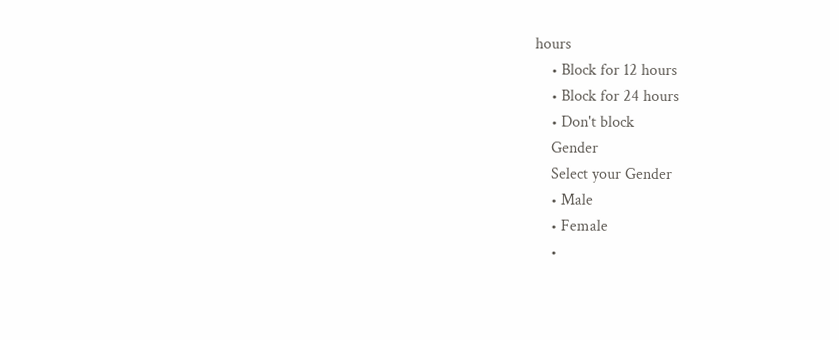hours
    • Block for 12 hours
    • Block for 24 hours
    • Don't block
    Gender
    Select your Gender
    • Male
    • Female
    •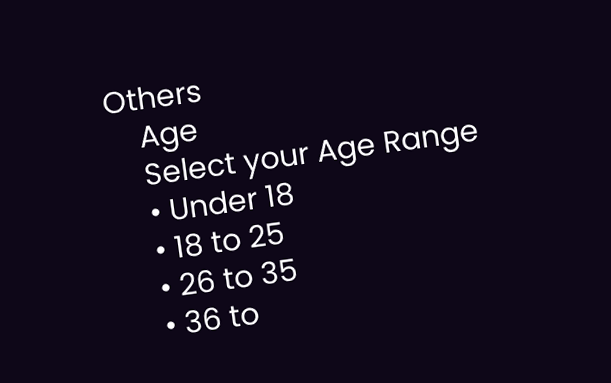Others
    Age
    Select your Age Range
    • Under 18
    • 18 to 25
    • 26 to 35
    • 36 to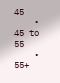45
    • 45 to 55
    • 55+